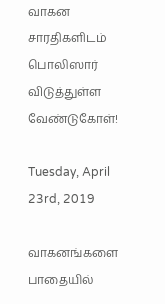வாகன சாரதிகளிடம் பொலிஸார் விடுத்துள்ள வேண்டுகோள்!

Tuesday, April 23rd, 2019

வாகனங்களை பாதையில்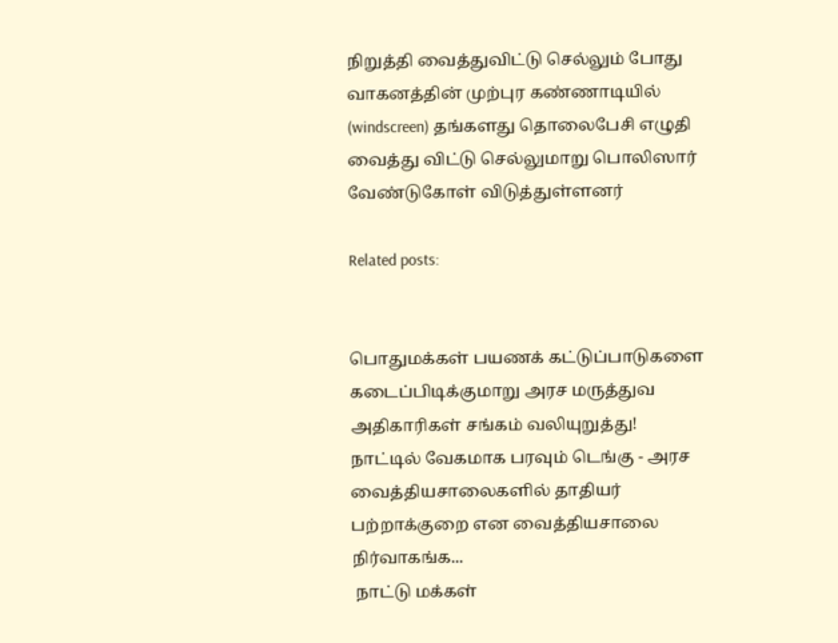நிறுத்தி வைத்துவிட்டு செல்லும் போது வாகனத்தின் முற்புர கண்ணாடியில் (windscreen) தங்களது தொலைபேசி எழுதி வைத்து விட்டு செல்லுமாறு பொலிஸார் வேண்டுகோள் விடுத்துள்ளனர்

Related posts:


பொதுமக்கள் பயணக் கட்டுப்பாடுகளை கடைப்பிடிக்குமாறு அரச மருத்துவ அதிகாரிகள் சங்கம் வலியுறுத்து!
நாட்டில் வேகமாக பரவும் டெங்கு - அரச வைத்தியசாலைகளில் தாதியர் பற்றாக்குறை என வைத்தியசாலை நிர்வாகங்க...
 நாட்டு மக்கள்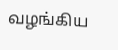வழங்கிய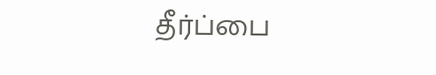தீர்ப்பை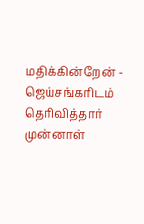மதிக்கின்றேன் - ஜெய்சங்கரிடம் தெரிவித்தார் முன்னாள்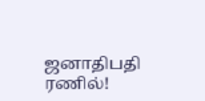ஜனாதிபதி ரணில்!